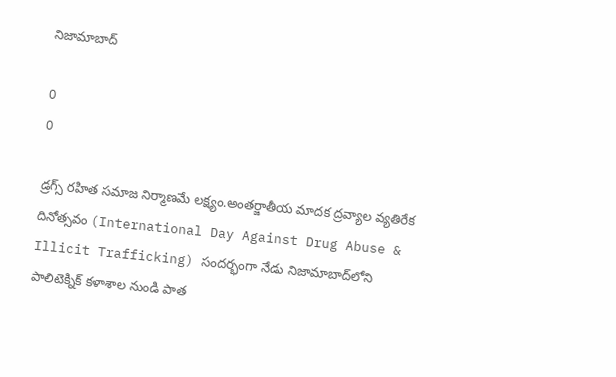నిజామాబాద్

0
0

డ్రగ్స్ రహిత సమాజ నిర్మాణమే లక్ష్యం.అంతర్జాతీయ మాదక ద్రవ్యాల వ్యతిరేక దినోత్సవం (International Day Against Drug Abuse & Illicit Trafficking) సందర్భంగా నేడు నిజామాబాద్‌లోని పాలిటెక్నిక్ కళాశాల నుండి పాత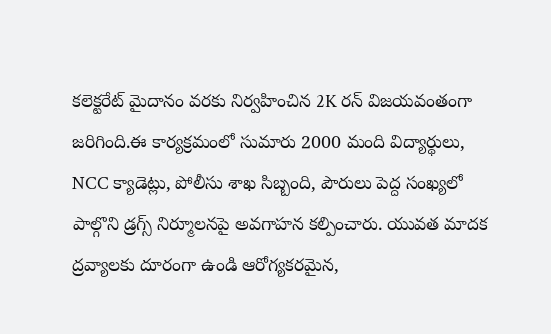కలెక్టరేట్ మైదానం వరకు నిర్వహించిన 2K రన్ విజయవంతంగా జరిగింది.ఈ కార్యక్రమంలో సుమారు 2000 మంది విద్యార్థులు, NCC క్యాడెట్లు, పోలీసు శాఖ సిబ్బంది, పౌరులు పెద్ద సంఖ్యలో పాల్గొని డ్రగ్స్ నిర్మూలనపై అవగాహన కల్పించారు. యువత మాదక ద్రవ్యాలకు దూరంగా ఉండి ఆరోగ్యకరమైన,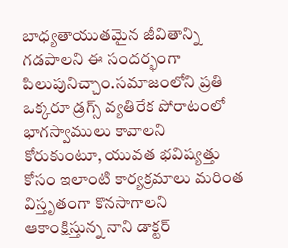బాధ్యతాయుతమైన జీవితాన్ని గడపాలని ఈ సందర్భంగా పిలుపునిచ్చాం.సమాజంలోని ప్రతి ఒక్కరూ డ్రగ్స్ వ్యతిరేక పోరాటంలో భాగస్వాములు కావాలని కోరుకుంటూ, యువత భవిష్యత్తు కోసం ఇలాంటి కార్యక్రమాలు మరింత విస్తృతంగా కొనసాగాలని ఆకాంక్షిస్తున్న నాని డాక్టర్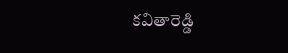కవితారెడ్డి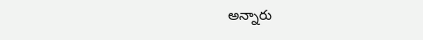అన్నారు